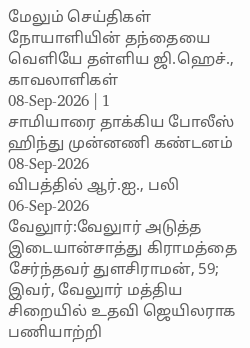மேலும் செய்திகள்
நோயாளியின் தந்தையை வெளியே தள்ளிய ஜி.ஹெச்., காவலாளிகள்
08-Sep-2026 | 1
சாமியாரை தாக்கிய போலீஸ் ஹிந்து முன்னணி கண்டனம்
08-Sep-2026
விபத்தில் ஆர்.ஐ., பலி
06-Sep-2026
வேலுார்:வேலுார் அடுத்த இடையான்சாத்து கிராமத்தை சேர்ந்தவர் துளசிராமன், 59; இவர், வேலுார் மத்திய சிறையில் உதவி ஜெயிலராக பணியாற்றி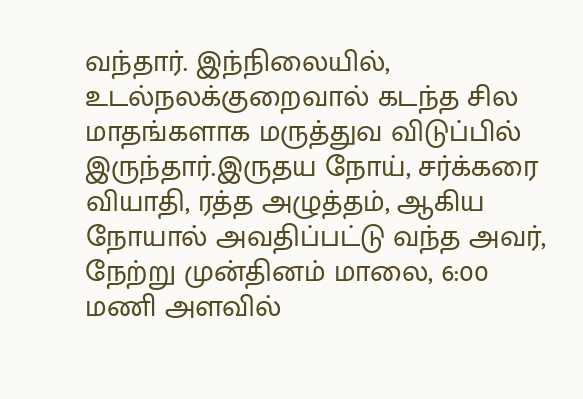வந்தார். இந்நிலையில், உடல்நலக்குறைவால் கடந்த சில மாதங்களாக மருத்துவ விடுப்பில் இருந்தார்.இருதய நோய், சர்க்கரை வியாதி, ரத்த அழுத்தம், ஆகிய நோயால் அவதிப்பட்டு வந்த அவர், நேற்று முன்தினம் மாலை, 6:00 மணி அளவில்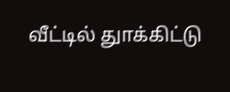வீட்டில் துாக்கிட்டு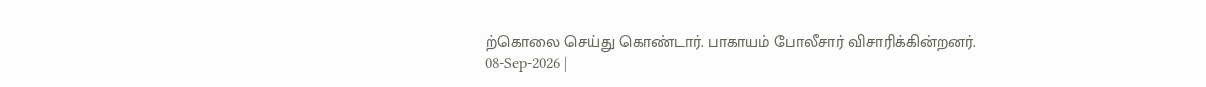ற்கொலை செய்து கொண்டார். பாகாயம் போலீசார் விசாரிக்கின்றனர்.
08-Sep-2026 |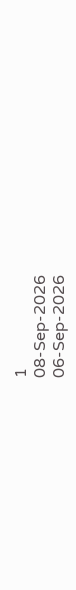1
08-Sep-2026
06-Sep-2026